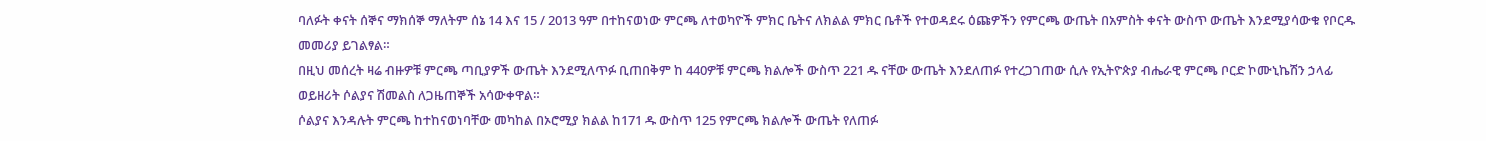ባለፉት ቀናት ሰኞና ማክሰኞ ማለትም ሰኔ 14 እና 15 / 2013 ዓም በተከናወነው ምርጫ ለተወካዮች ምክር ቤትና ለክልል ምክር ቤቶች የተወዳደሩ ዕጩዎችን የምርጫ ውጤት በአምስት ቀናት ውስጥ ውጤት እንደሚያሳውቁ የቦርዱ መመሪያ ይገልፃል።
በዚህ መሰረት ዛሬ ብዙዎቹ ምርጫ ጣቢያዎች ውጤት እንደሚለጥፉ ቢጠበቅም ከ 440ዎቹ ምርጫ ክልሎች ውስጥ 221 ዱ ናቸው ውጤት እንደለጠፉ የተረጋገጠው ሲሉ የኢትዮጵያ ብሔራዊ ምርጫ ቦርድ ኮሙኒኬሽን ኃላፊ ወይዘሪት ሶልያና ሽመልስ ለጋዜጠኞች አሳውቀዋል።
ሶልያና እንዳሉት ምርጫ ከተከናወነባቸው መካከል በኦሮሚያ ክልል ከ171 ዱ ውስጥ 125 የምርጫ ክልሎች ውጤት የለጠፉ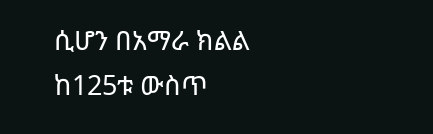ሲሆን በአማራ ክልል ከ125ቱ ውስጥ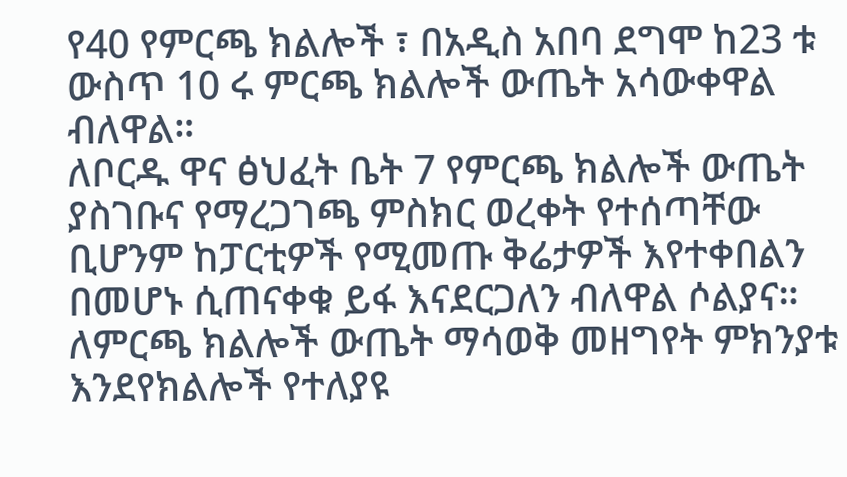የ40 የምርጫ ክልሎች ፣ በአዲስ አበባ ደግሞ ከ23 ቱ ውስጥ 10 ሩ ምርጫ ክልሎች ውጤት አሳውቀዋል ብለዋል።
ለቦርዱ ዋና ፅህፈት ቤት 7 የምርጫ ክልሎች ውጤት ያስገቡና የማረጋገጫ ምስክር ወረቀት የተሰጣቸው ቢሆንም ከፓርቲዎች የሚመጡ ቅሬታዎች እየተቀበልን በመሆኑ ሲጠናቀቁ ይፋ እናደርጋለን ብለዋል ሶልያና።
ለምርጫ ክልሎች ውጤት ማሳወቅ መዘግየት ምክንያቱ እንደየክልሎች የተለያዩ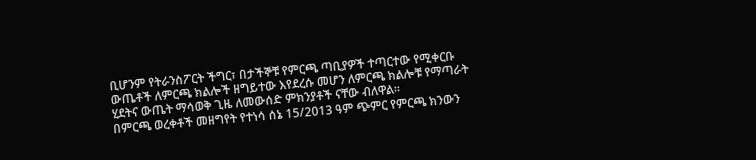ቢሆንም የትራንስፖርት ችግር፣ በታችኞቹ የምርጫ ጣቢያዎች ተጣርተው የሚቀርቡ ውጤቶች ለምርጫ ክልሎች ዘግይተው እየደረሱ መሆን ለምርጫ ክልሎቹ የማጣራት ሂደትና ውጤት ማሳወቅ ጊዜ ለመውሰድ ምክንያቶች ናቸው ብለዋል።
በምርጫ ወረቀቶች መዘግየት የተነሳ ሰኔ 15/2013 ዓም ጭምር የምርጫ ክንውን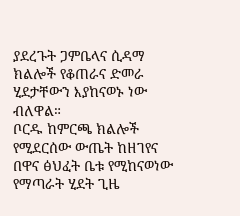ያደረጉት ጋምቤላና ሲዳማ ክልሎች የቆጠራና ድመራ ሂደታቸውን እያከናወኑ ነው ብለዋል።
ቦርዱ ከምርጫ ክልሎች የሚደርሰው ውጤት ከዘገየና በዋና ፅህፈት ቤቱ የሚከናወነው የማጣራት ሂደት ጊዜ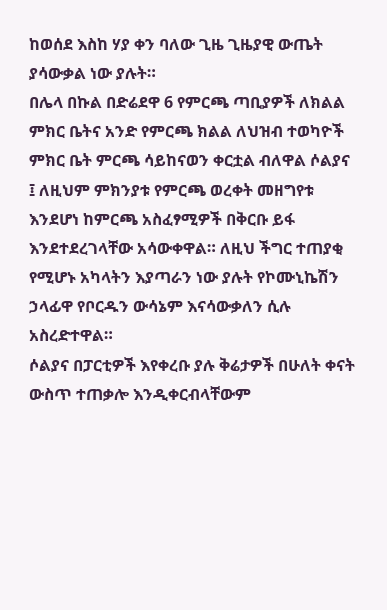ከወሰደ እስከ ሃያ ቀን ባለው ጊዜ ጊዜያዊ ውጤት ያሳውቃል ነው ያሉት።
በሌላ በኩል በድሬደዋ 6 የምርጫ ጣቢያዎች ለክልል ምክር ቤትና አንድ የምርጫ ክልል ለህዝብ ተወካዮች ምክር ቤት ምርጫ ሳይከናወን ቀርቷል ብለዋል ሶልያና ፤ ለዚህም ምክንያቱ የምርጫ ወረቀት መዘግየቱ እንደሆነ ከምርጫ አስፈፃሚዎች በቅርቡ ይፋ እንደተደረገላቸው አሳውቀዋል። ለዚህ ችግር ተጠያቂ የሚሆኑ አካላትን እያጣራን ነው ያሉት የኮሙኒኬሽን ኃላፊዋ የቦርዱን ውሳኔም እናሳውቃለን ሲሉ አስረድተዋል።
ሶልያና በፓርቲዎች እየቀረቡ ያሉ ቅሬታዎች በሁለት ቀናት ውስጥ ተጠቃሎ እንዲቀርብላቸውም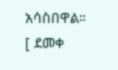አሳስበዋል።
[ ደመቀ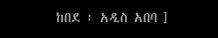ከበደ ፡ አዲስ አበባ ]